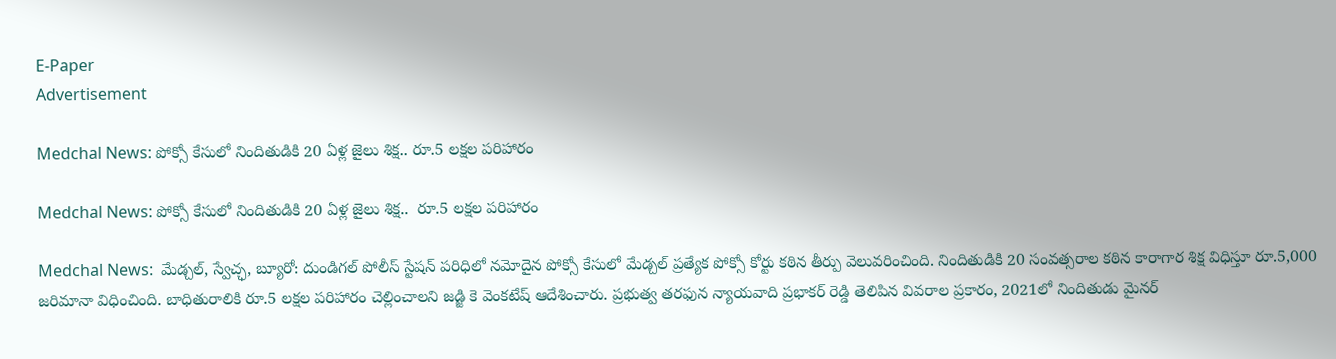E-Paper
Advertisement

Medchal News: పోక్సో కేసులో నిందితుడికి 20 ఏళ్ల జైలు శిక్ష.. రూ.5 లక్షల పరిహారం

Medchal News: పోక్సో కేసులో నిందితుడికి 20 ఏళ్ల జైలు శిక్ష..  రూ.5 లక్షల పరిహారం

Medchal News:  మేడ్చల్, స్వేచ్ఛ, బ్యూరో: దుండిగల్ పోలీస్ స్టేషన్ పరిధిలో నమోదైన పోక్సో కేసులో మేడ్చల్ ప్రత్యేక పోక్సో కోర్టు కఠిన తీర్పు వెలువరించింది. నిందితుడికి 20 సంవత్సరాల కఠిన కారాగార శిక్ష విధిస్తూ రూ.5,000 జరిమానా విధించింది. బాధితురాలికి రూ.5 లక్షల పరిహారం చెల్లించాలని జడ్జి కె వెంకటేష్ ఆదేశించారు. ప్రభుత్వ తరఫున న్యాయవాది ప్రభాకర్ రెడ్డి తెలిపిన వివరాల ప్రకారం, 2021లో నిందితుడు మైనర్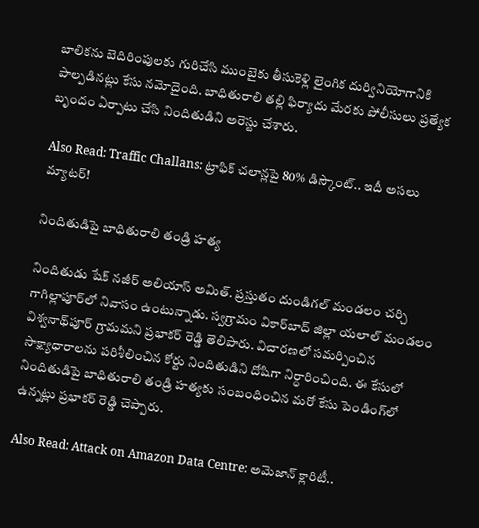బాలికను బెదిరింపులకు గురిచేసి ముంబైకు తీసుకెళ్లి లైంగిక దుర్వినియోగానికి పాల్పడినట్లు కేసు నమోదైంది. బాధితురాలి తల్లి ఫిర్యాదు మేరకు పోలీసులు ప్రత్యేక బృందం ఏర్పాటు చేసి నిందితుడిని అరెస్టు చేశారు.

Also Read: Traffic Challans: ట్రాఫిక్ చలాన్లపై 80% డిస్కౌంట్.. ఇదీ అసలు మ్యాటర్!

నిందితుడిపై బాధితురాలి తండ్రి హత్య

నిందితుడు షేక్ నజీర్ అలియాస్ అమిత్. ప్రస్తుతం దుండిగల్ మండలం చర్చి గాగిల్లాపూర్‌లో నివాసం ఉంటున్నాడు. స్వగ్రామం వికార్‌బాద్ జిల్లా యలాల్ మండలం విశ్వనాథ్‌పూర్ గ్రామమని ప్రభాకర్ రెడ్డి తెలిపారు. విచారణలో సమర్పించిన సాక్ష్యాధారాలను పరిశీలించిన కోర్టు నిందితుడిని దోషిగా నిర్ధారించింది. ఈ కేసులో నిందితుడిపై బాధితురాలి తండ్రి హత్యకు సంబంధించిన మరో కేసు పెండింగ్‌లో ఉన్నట్లు ప్రభాకర్ రెడ్డి చెప్పారు.

Also Read: Attack on Amazon Data Centre: అమెజాన్ క్లారిటీ..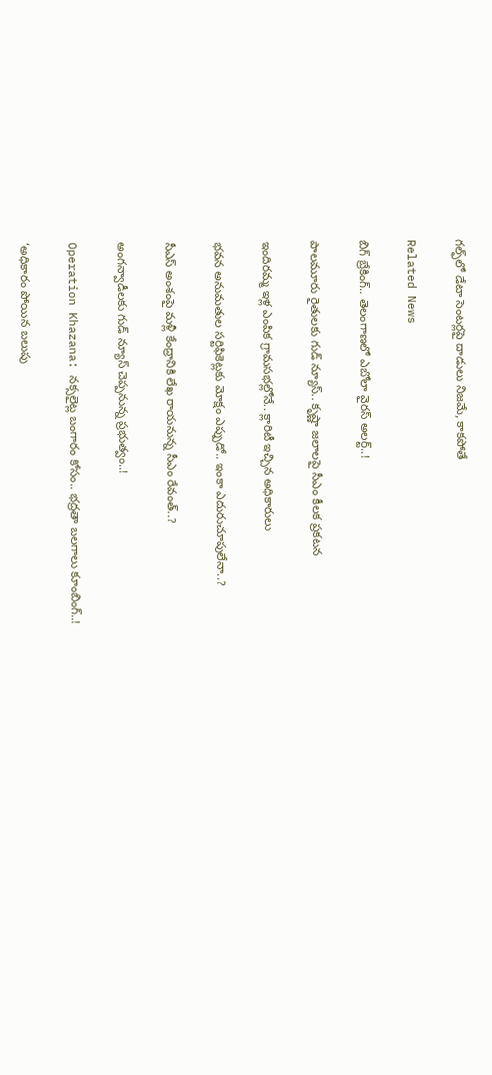గల్ఫ్‌లో డేటా సెంటర్లపై దాడులు నిజమే, కాకపోతే

Related News

బిగ్ బ్రేకింగ్.. తెలంగాణలో ఎబోలా వైరస్ అలర్ట్..!

పాలమూరు రైతులకు గుడ్ న్యూస్.. కృష్ణా జలాలపై సీఎం కీలక ప్రకటన

ఇందిరమ్మ ఇళ్ల ఎంపిక గ్రామసభల్లోనే.. క్లారిటీ ఇచ్చిన అధికారులు

భవన అనుమతుల సర్టిఫికెట్లకు మోక్షం ఎప్పుడో.. ఇంకా ఎదురుచూపులేనా..?

సీఎస్ అంశంపై మళ్లీ కేంద్రానికి లేఖ రాయనున్న సీఎం రేవంత్..?

అంగన్వాడీలకు గుడ్ న్యూస్ చెప్పనున్న ప్రభుత్వం..!

Operation Khazana: నక్సలైట్ల బంగారం కోసం.. భద్రతా బలగాలు కూంబింగ్..!

‘అధికారం పోయిన బలుపు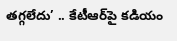తగ్గలేదు’ .. కేటీఆర్‌పై కడియం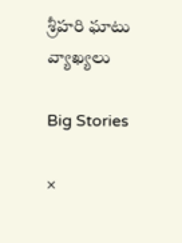శ్రీహరి ఘాటు వ్యాఖ్యలు

Big Stories

×